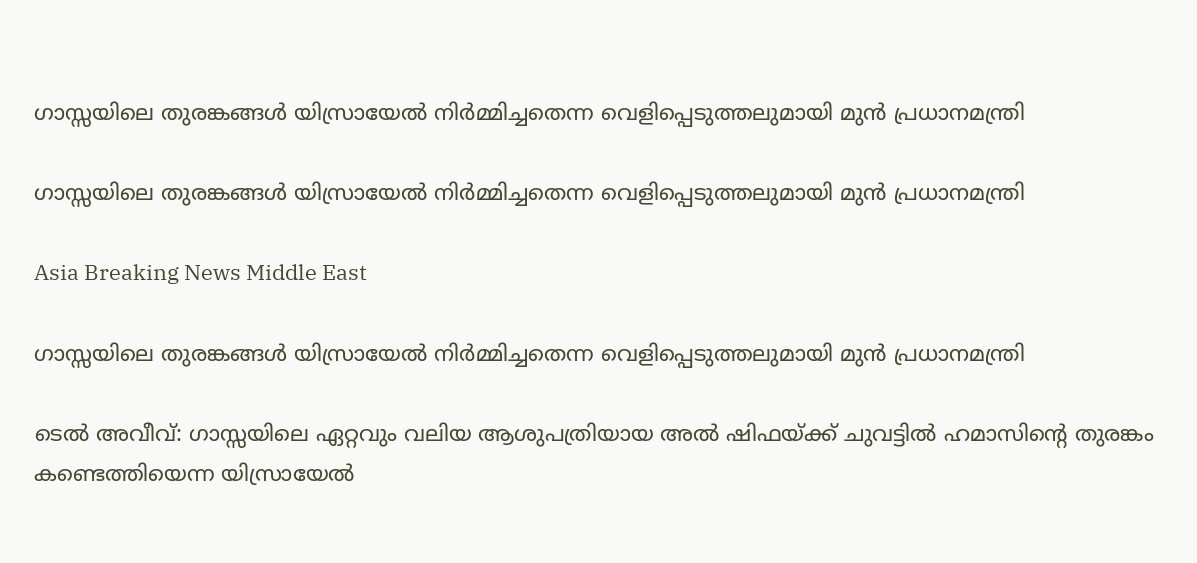ഗാസ്സയിലെ തുരങ്കങ്ങള്‍ യിസ്രായേല്‍ നിര്‍മ്മിച്ചതെന്ന വെളിപ്പെടുത്തലുമായി മുന്‍ പ്രധാനമന്ത്രി

ഗാസ്സയിലെ തുരങ്കങ്ങള്‍ യിസ്രായേല്‍ നിര്‍മ്മിച്ചതെന്ന വെളിപ്പെടുത്തലുമായി മുന്‍ പ്രധാനമന്ത്രി

Asia Breaking News Middle East

ഗാസ്സയിലെ തുരങ്കങ്ങള്‍ യിസ്രായേല്‍ നിര്‍മ്മിച്ചതെന്ന വെളിപ്പെടുത്തലുമായി മുന്‍ പ്രധാനമന്ത്രി

ടെല്‍ അവീവ്: ഗാസ്സയിലെ ഏറ്റവും വലിയ ആശുപത്രിയായ അല്‍ ഷിഫയ്ക്ക് ചുവട്ടില്‍ ഹമാസിന്റെ തുരങ്കം കണ്ടെത്തിയെന്ന യിസ്രായേല്‍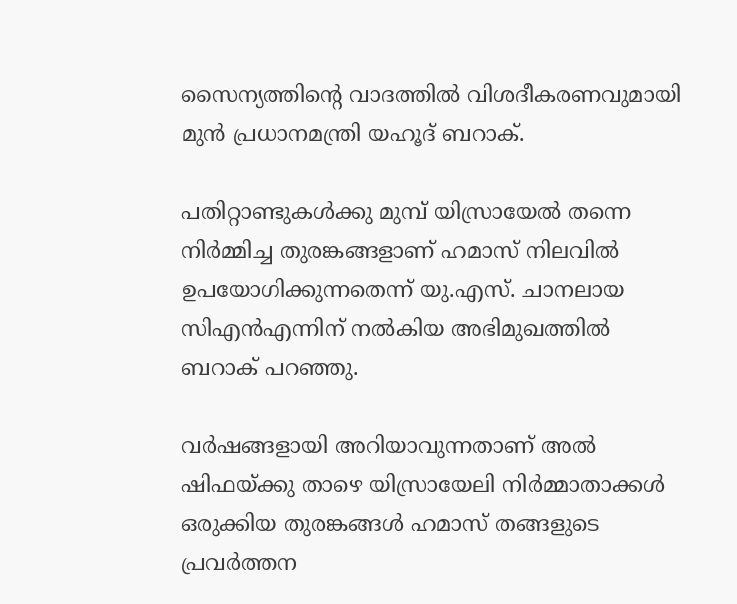സൈന്യത്തിന്റെ വാദത്തില്‍ വിശദീകരണവുമായി മുന്‍ പ്രധാനമന്ത്രി യഹൂദ് ബറാക്.

പതിറ്റാണ്ടുകള്‍ക്കു മുമ്പ് യിസ്രായേല്‍ തന്നെ നിര്‍മ്മിച്ച തുരങ്കങ്ങളാണ് ഹമാസ് നിലവില്‍ ഉപയോഗിക്കുന്നതെന്ന് യു.എസ്. ചാനലായ സിഎന്‍എന്നിന് നല്‍കിയ അഭിമുഖത്തില്‍ ബറാക് പറഞ്ഞു.

വര്‍ഷങ്ങളായി അറിയാവുന്നതാണ് അല്‍ ഷിഫയ്ക്കു താഴെ യിസ്രായേലി നിര്‍മ്മാതാക്കള്‍ ഒരുക്കിയ തുരങ്കങ്ങള്‍ ഹമാസ് തങ്ങളുടെ പ്രവര്‍ത്തന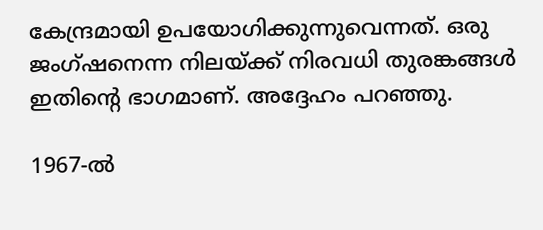കേന്ദ്രമായി ഉപയോഗിക്കുന്നുവെന്നത്. ഒരു ജംഗ്ഷനെന്ന നിലയ്ക്ക് നിരവധി തുരങ്കങ്ങള്‍ ഇതിന്റെ ഭാഗമാണ്. അദ്ദേഹം പറഞ്ഞു.

1967-ല്‍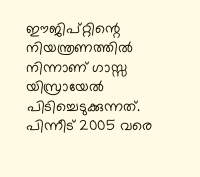ഈജിപ്റ്റിന്റെ നിയന്ത്രണത്തില്‍ നിന്നാണ് ഗാസ്സ യിസ്രായേല്‍ പിടിച്ചെടുക്കുന്നത്. പിന്നീട് 2005 വരെ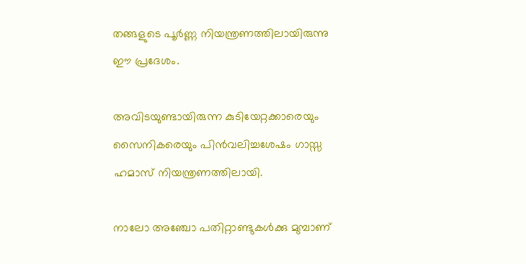തങ്ങളുടെ പൂര്‍ണ്ണ നിയന്ത്രണത്തിലായിരുന്നു ഈ പ്രദേശം.

അവിടയുണ്ടായിരുന്ന കുടിയേറ്റക്കാരെയും സൈനികരെയും പിന്‍വലിച്ചശേഷം ഗാസ്സ ഹമാസ് നിയന്ത്രണത്തിലായി.

നാലോ അഞ്ചോ പതിറ്റാണ്ടുകള്‍ക്കു മുമ്പാണ്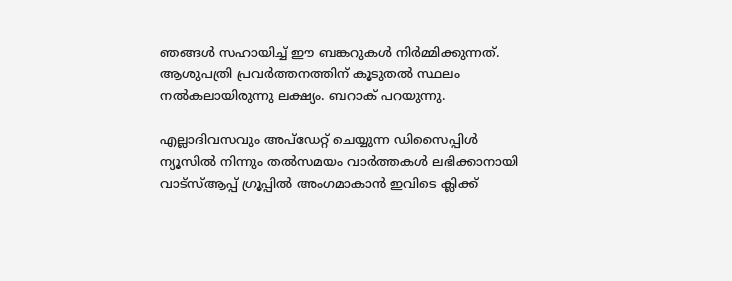ഞങ്ങള്‍ സഹായിച്ച് ഈ ബങ്കറുകള്‍ നിര്‍മ്മിക്കുന്നത്. ആശുപത്രി പ്രവര്‍ത്തനത്തിന് കൂടുതല്‍ സ്ഥലം നല്‍കലായിരുന്നു ലക്ഷ്യം. ബറാക് പറയുന്നു.

എല്ലാദിവസവും അപ്ഡേറ്റ് ചെയ്യുന്ന ഡിസൈപ്പിൾ ന്യൂസിൽ നിന്നും തൽസമയം വാർത്തകൾ ലഭിക്കാനായി വാട്സ്ആപ്പ് ഗ്രൂപ്പിൽ അംഗമാകാൻ ഇവിടെ ക്ലിക്ക്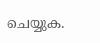ചെയ്യുക.